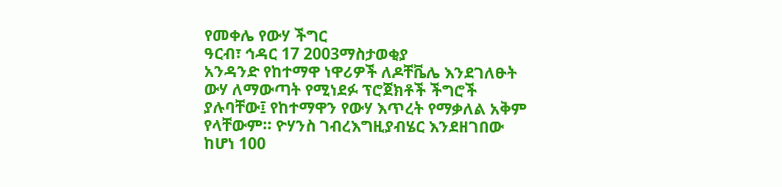የመቀሌ የውሃ ችግር
ዓርብ፣ ኅዳር 17 2003ማስታወቂያ
አንዳንድ የከተማዋ ነዋሪዎች ለዶቸቬሌ እንደገለፁት ውሃ ለማውጣት የሚነደፉ ፕሮጀክቶች ችግሮች ያሉባቸው፤ የከተማዋን የውሃ እጥረት የማቃለል አቅም የላቸውም። ዮሃንስ ገብረእግዚያብሄር እንደዘገበው ከሆነ 100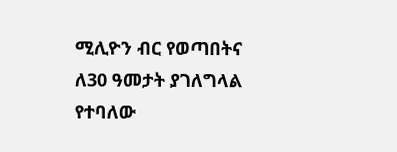ሚሊዮን ብር የወጣበትና ለ30 ዓመታት ያገለግላል የተባለው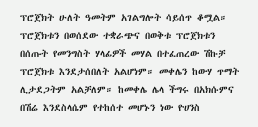ፕሮጀክት ሁለት ዓመትም አገልግሎት ሳይሰጥ ቆሟል። ፕሮጀክቱን በወሰደው ተቋራጭና በወቅቱ ፕሮጀክቱን በሰጡት የመንግስት ሃላፊዎች መሃል በተፈጠረው ሽኩቻ ፕሮጀክቱ እንደታሰበለት አልሆነም። መቀሌን ከውሃ ጥማት ሊታደጋትም አልቻለም። ከመቀሌ ሌላ ችግሩ በአክሱምና በሽሬ እንደስላሴም የተከሰተ መሆኑን ነው ዮሀንስ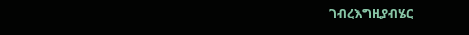ገብረእግዚያብሄር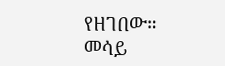የዘገበው።
መሳይ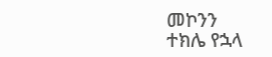መኮንን
ተክሌ የኋላ